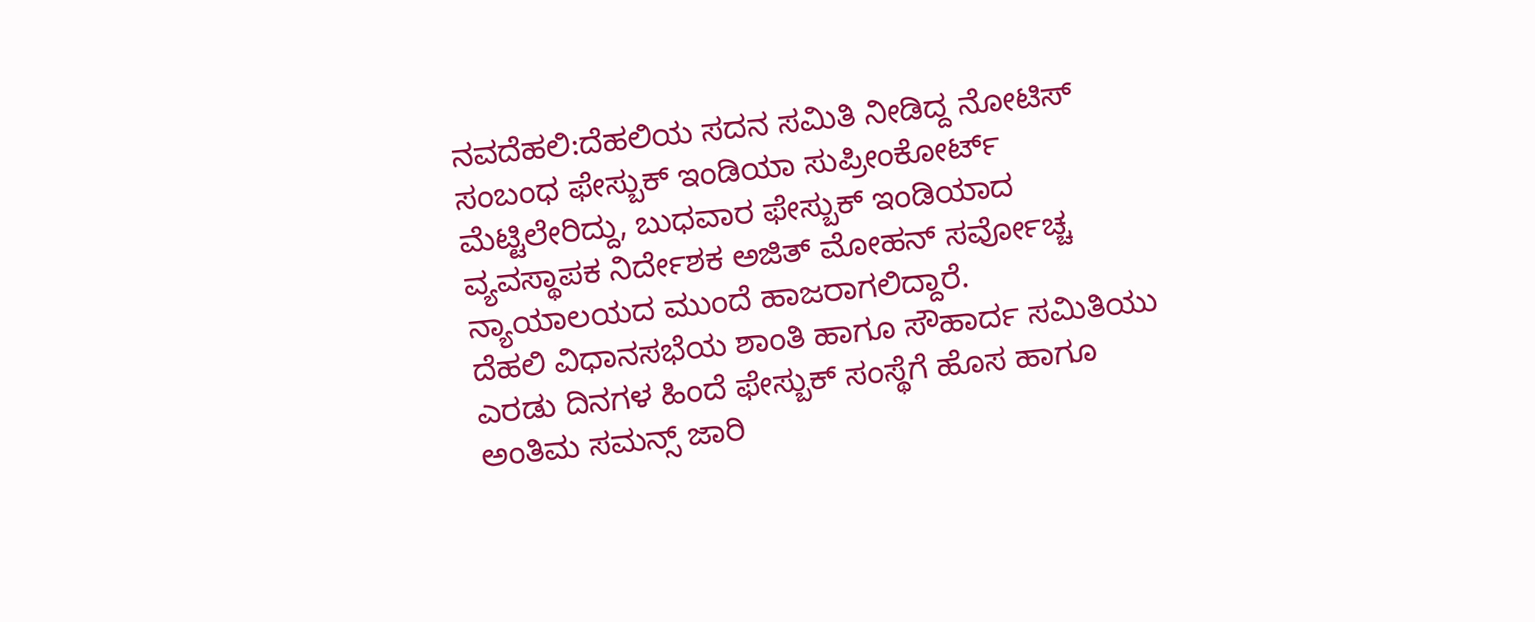ನವದೆಹಲಿ:ದೆಹಲಿಯ ಸದನ ಸಮಿತಿ ನೀಡಿದ್ದ ನೋಟಿಸ್ ಸಂಬಂಧ ಫೇಸ್ಬುಕ್ ಇಂಡಿಯಾ ಸುಪ್ರೀಂಕೋರ್ಟ್ ಮೆಟ್ಟಿಲೇರಿದ್ದು, ಬುಧವಾರ ಫೇಸ್ಬುಕ್ ಇಂಡಿಯಾದ ವ್ಯವಸ್ಥಾಪಕ ನಿರ್ದೇಶಕ ಅಜಿತ್ ಮೋಹನ್ ಸರ್ವೋಚ್ಚ ನ್ಯಾಯಾಲಯದ ಮುಂದೆ ಹಾಜರಾಗಲಿದ್ದಾರೆ.
ದೆಹಲಿ ವಿಧಾನಸಭೆಯ ಶಾಂತಿ ಹಾಗೂ ಸೌಹಾರ್ದ ಸಮಿತಿಯು ಎರಡು ದಿನಗಳ ಹಿಂದೆ ಫೇಸ್ಬುಕ್ ಸಂಸ್ಥೆಗೆ ಹೊಸ ಹಾಗೂ ಅಂತಿಮ ಸಮನ್ಸ್ ಜಾರಿ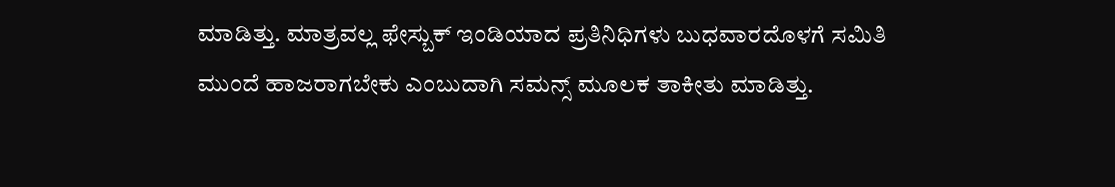ಮಾಡಿತ್ತು. ಮಾತ್ರವಲ್ಲ ಫೇಸ್ಬುಕ್ ಇಂಡಿಯಾದ ಪ್ರತಿನಿಧಿಗಳು ಬುಧವಾರದೊಳಗೆ ಸಮಿತಿ ಮುಂದೆ ಹಾಜರಾಗಬೇಕು ಎಂಬುದಾಗಿ ಸಮನ್ಸ್ ಮೂಲಕ ತಾಕೀತು ಮಾಡಿತ್ತು.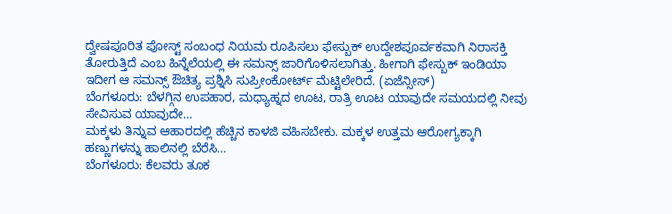ದ್ವೇಷಪೂರಿತ ಪೋಸ್ಟ್ ಸಂಬಂಧ ನಿಯಮ ರೂಪಿಸಲು ಫೇಸ್ಬುಕ್ ಉದ್ದೇಶಪೂರ್ವಕವಾಗಿ ನಿರಾಸಕ್ತಿ ತೋರುತ್ತಿದೆ ಎಂಬ ಹಿನ್ನೆಲೆಯಲ್ಲಿ ಈ ಸಮನ್ಸ್ ಜಾರಿಗೊಳಿಸಲಾಗಿತ್ತು. ಹೀಗಾಗಿ ಫೇಸ್ಬುಕ್ ಇಂಡಿಯಾ ಇದೀಗ ಆ ಸಮನ್ಸ್ ಔಚಿತ್ಯ ಪ್ರಶ್ನಿಸಿ ಸುಪ್ರೀಂಕೋರ್ಟ್ ಮೆಟ್ಟಿಲೇರಿದೆ. (ಏಜೆನ್ಸೀಸ್)
ಬೆಂಗಳೂರು: ಬೆಳಗ್ಗಿನ ಉಪಹಾರ, ಮಧ್ಯಾಹ್ನದ ಊಟ, ರಾತ್ರಿ ಊಟ ಯಾವುದೇ ಸಮಯದಲ್ಲಿ ನೀವು ಸೇವಿಸುವ ಯಾವುದೇ…
ಮಕ್ಕಳು ತಿನ್ನುವ ಆಹಾರದಲ್ಲಿ ಹೆಚ್ಚಿನ ಕಾಳಜಿ ವಹಿಸಬೇಕು. ಮಕ್ಕಳ ಉತ್ತಮ ಆರೋಗ್ಯಕ್ಕಾಗಿ ಹಣ್ಣುಗಳನ್ನು ಹಾಲಿನಲ್ಲಿ ಬೆರೆಸಿ…
ಬೆಂಗಳೂರು: ಕೆಲವರು ತೂಕ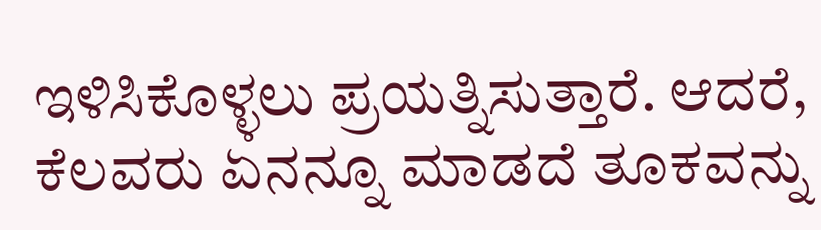ಇಳಿಸಿಕೊಳ್ಳಲು ಪ್ರಯತ್ನಿಸುತ್ತಾರೆ. ಆದರೆ, ಕೆಲವರು ಏನನ್ನೂ ಮಾಡದೆ ತೂಕವನ್ನು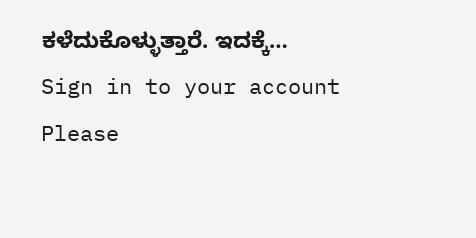ಕಳೆದುಕೊಳ್ಳುತ್ತಾರೆ. ಇದಕ್ಕೆ…
Sign in to your account
Please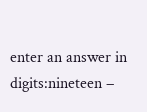enter an answer in digits:nineteen −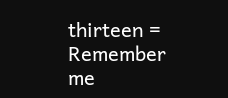thirteen =
Remember me